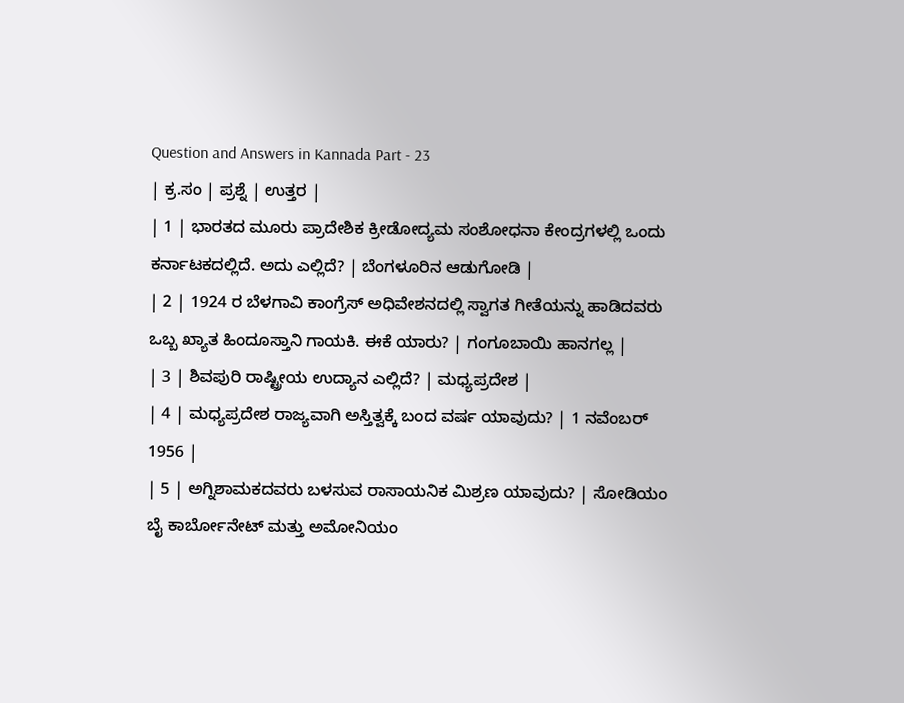Question and Answers in Kannada Part - 23
| ಕ್ರ.ಸಂ | ಪ್ರಶ್ನೆ | ಉತ್ತರ |
| 1 | ಭಾರತದ ಮೂರು ಪ್ರಾದೇಶಿಕ ಕ್ರೀಡೋದ್ಯಮ ಸಂಶೋಧನಾ ಕೇಂದ್ರಗಳಲ್ಲಿ ಒಂದು ಕರ್ನಾಟಕದಲ್ಲಿದೆ. ಅದು ಎಲ್ಲಿದೆ? | ಬೆಂಗಳೂರಿನ ಆಡುಗೋಡಿ |
| 2 | 1924 ರ ಬೆಳಗಾವಿ ಕಾಂಗ್ರೆಸ್ ಅಧಿವೇಶನದಲ್ಲಿ ಸ್ವಾಗತ ಗೀತೆಯನ್ನು ಹಾಡಿದವರು ಒಬ್ಬ ಖ್ಯಾತ ಹಿಂದೂಸ್ತಾನಿ ಗಾಯಕಿ. ಈಕೆ ಯಾರು? | ಗಂಗೂಬಾಯಿ ಹಾನಗಲ್ಲ |
| 3 | ಶಿವಪುರಿ ರಾಷ್ಟ್ರೀಯ ಉದ್ಯಾನ ಎಲ್ಲಿದೆ? | ಮಧ್ಯಪ್ರದೇಶ |
| 4 | ಮಧ್ಯಪ್ರದೇಶ ರಾಜ್ಯವಾಗಿ ಅಸ್ತಿತ್ವಕ್ಕೆ ಬಂದ ವರ್ಷ ಯಾವುದು? | 1 ನವೆಂಬರ್ 1956 |
| 5 | ಅಗ್ನಿಶಾಮಕದವರು ಬಳಸುವ ರಾಸಾಯನಿಕ ಮಿಶ್ರಣ ಯಾವುದು? | ಸೋಡಿಯಂ ಬೈ ಕಾರ್ಬೋನೇಟ್ ಮತ್ತು ಅಮೋನಿಯಂ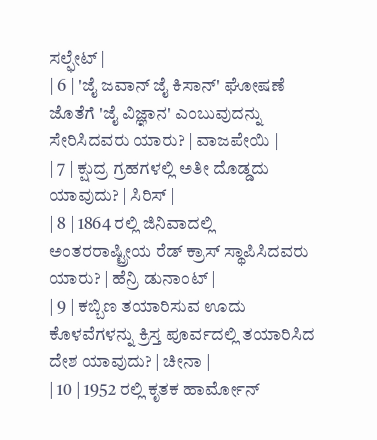ಸಲ್ಫೇಟ್ |
| 6 | 'ಜೈ ಜವಾನ್ ಜೈ ಕಿಸಾನ್' ಘೋಷಣೆ ಜೊತೆಗೆ 'ಜೈ ವಿಜ್ಞಾನ' ಎಂಬುವುದನ್ನು ಸೇರಿಸಿದವರು ಯಾರು? | ವಾಜಪೇಯಿ |
| 7 | ಕ್ಷುದ್ರ ಗ್ರಹಗಳಲ್ಲಿ ಅತೀ ದೊಡ್ಡದು ಯಾವುದು? | ಸಿರಿಸ್ |
| 8 | 1864 ರಲ್ಲಿ ಜಿನಿವಾದಲ್ಲಿ ಅಂತರರಾಷ್ಟ್ರೀಯ ರೆಡ್ ಕ್ರಾಸ್ ಸ್ಥಾಪಿಸಿದವರು ಯಾರು? | ಹೆನ್ರಿ ಡುನಾಂಟ್ |
| 9 | ಕಬ್ಬಿಣ ತಯಾರಿಸುವ ಊದು ಕೊಳವೆಗಳನ್ನು ಕ್ರಿಸ್ತ ಪೂರ್ವದಲ್ಲಿ ತಯಾರಿಸಿದ ದೇಶ ಯಾವುದು? | ಚೀನಾ |
| 10 | 1952 ರಲ್ಲಿ ಕೃತಕ ಹಾರ್ಮೋನ್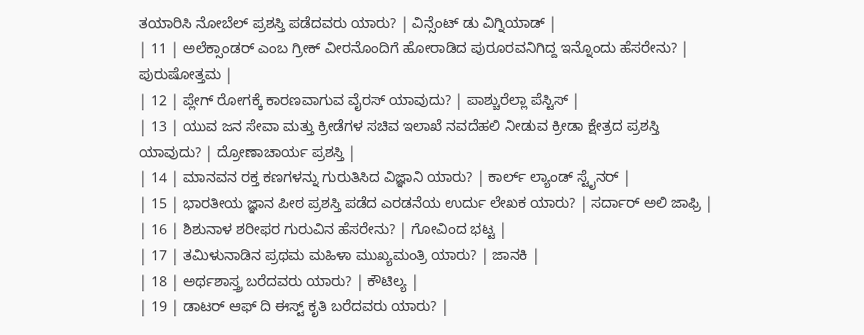ತಯಾರಿಸಿ ನೋಬೆಲ್ ಪ್ರಶಸ್ತಿ ಪಡೆದವರು ಯಾರು? | ವಿನ್ಸೆಂಟ್ ಡು ವಿಗ್ನಿಯಾಡ್ |
| 11 | ಅಲೆಕ್ಸಾಂಡರ್ ಎಂಬ ಗ್ರೀಕ್ ವೀರನೊಂದಿಗೆ ಹೋರಾಡಿದ ಪುರೂರವನಿಗಿದ್ದ ಇನ್ನೊಂದು ಹೆಸರೇನು? | ಪುರುಷೋತ್ತಮ |
| 12 | ಪ್ಲೇಗ್ ರೋಗಕ್ಕೆ ಕಾರಣವಾಗುವ ವೈರಸ್ ಯಾವುದು? | ಪಾಶ್ಚುರೆಲ್ಲಾ ಪೆಸ್ಟಿಸ್ |
| 13 | ಯುವ ಜನ ಸೇವಾ ಮತ್ತು ಕ್ರೀಡೆಗಳ ಸಚಿವ ಇಲಾಖೆ ನವದೆಹಲಿ ನೀಡುವ ಕ್ರೀಡಾ ಕ್ಷೇತ್ರದ ಪ್ರಶಸ್ತಿ ಯಾವುದು? | ದ್ರೋಣಾಚಾರ್ಯ ಪ್ರಶಸ್ತಿ |
| 14 | ಮಾನವನ ರಕ್ತ ಕಣಗಳನ್ನು ಗುರುತಿಸಿದ ವಿಜ್ಞಾನಿ ಯಾರು? | ಕಾರ್ಲ್ ಲ್ಯಾಂಡ್ ಸ್ಟೈನರ್ |
| 15 | ಭಾರತೀಯ ಜ್ಞಾನ ಪೀಠ ಪ್ರಶಸ್ತಿ ಪಡೆದ ಎರಡನೆಯ ಉರ್ದು ಲೇಖಕ ಯಾರು? | ಸರ್ದಾರ್ ಅಲಿ ಜಾಫ್ರಿ |
| 16 | ಶಿಶುನಾಳ ಶರೀಫರ ಗುರುವಿನ ಹೆಸರೇನು? | ಗೋವಿಂದ ಭಟ್ಟ |
| 17 | ತಮಿಳುನಾಡಿನ ಪ್ರಥಮ ಮಹಿಳಾ ಮುಖ್ಯಮಂತ್ರಿ ಯಾರು? | ಜಾನಕಿ |
| 18 | ಅರ್ಥಶಾಸ್ತ್ರ ಬರೆದವರು ಯಾರು? | ಕೌಟಿಲ್ಯ |
| 19 | ಡಾಟರ್ ಆಫ್ ದಿ ಈಸ್ಟ್ ಕೃತಿ ಬರೆದವರು ಯಾರು? |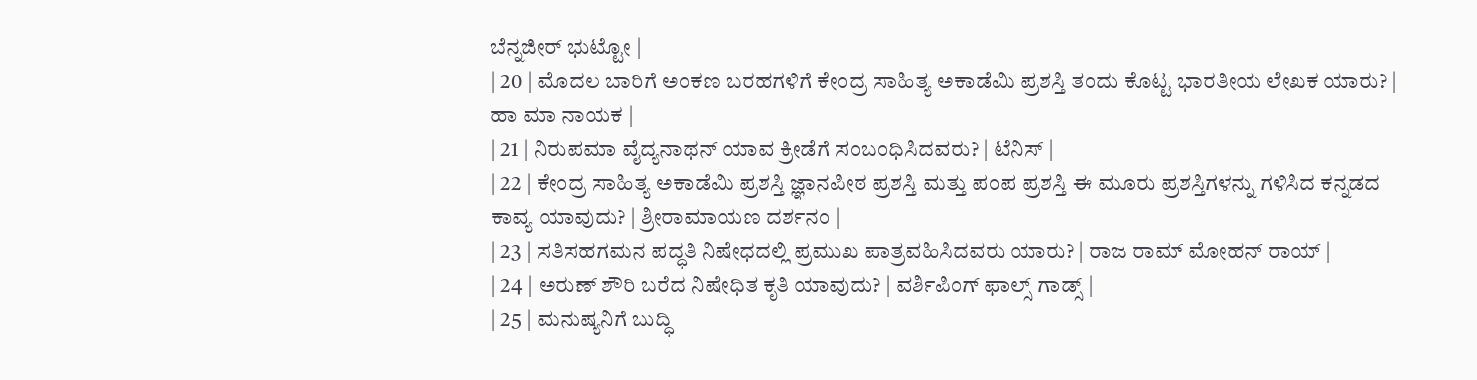ಬೆನ್ನಜೀರ್ ಭುಟ್ಟೋ |
| 20 | ಮೊದಲ ಬಾರಿಗೆ ಅಂಕಣ ಬರಹಗಳಿಗೆ ಕೇಂದ್ರ ಸಾಹಿತ್ಯ ಅಕಾಡೆಮಿ ಪ್ರಶಸ್ತಿ ತಂದು ಕೊಟ್ಟ ಭಾರತೀಯ ಲೇಖಕ ಯಾರು? | ಹಾ ಮಾ ನಾಯಕ |
| 21 | ನಿರುಪಮಾ ವೈದ್ಯನಾಥನ್ ಯಾವ ಕ್ರೀಡೆಗೆ ಸಂಬಂಧಿಸಿದವರು? | ಟೆನಿಸ್ |
| 22 | ಕೇಂದ್ರ ಸಾಹಿತ್ಯ ಅಕಾಡೆಮಿ ಪ್ರಶಸ್ತಿ ಜ್ಞಾನಪೀಠ ಪ್ರಶಸ್ತಿ ಮತ್ತು ಪಂಪ ಪ್ರಶಸ್ತಿ ಈ ಮೂರು ಪ್ರಶಸ್ತಿಗಳನ್ನು ಗಳಿಸಿದ ಕನ್ನಡದ ಕಾವ್ಯ ಯಾವುದು? | ಶ್ರೀರಾಮಾಯಣ ದರ್ಶನಂ |
| 23 | ಸತಿಸಹಗಮನ ಪದ್ಧತಿ ನಿಷೇಧದಲ್ಲಿ ಪ್ರಮುಖ ಪಾತ್ರವಹಿಸಿದವರು ಯಾರು? | ರಾಜ ರಾಮ್ ಮೋಹನ್ ರಾಯ್ |
| 24 | ಅರುಣ್ ಶೌರಿ ಬರೆದ ನಿಷೇಧಿತ ಕೃತಿ ಯಾವುದು? | ವರ್ಶಿಪಿಂಗ್ ಫಾಲ್ಸ್ ಗಾಡ್ಸ್ |
| 25 | ಮನುಷ್ಯನಿಗೆ ಬುದ್ಧಿ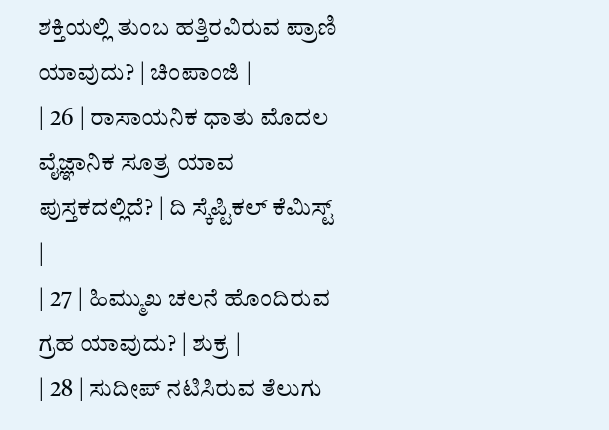ಶಕ್ತಿಯಲ್ಲಿ ತುಂಬ ಹತ್ತಿರವಿರುವ ಪ್ರಾಣಿ ಯಾವುದು? | ಚಿಂಪಾಂಜಿ |
| 26 | ರಾಸಾಯನಿಕ ಧಾತು ಮೊದಲ ವೈಜ್ಞಾನಿಕ ಸೂತ್ರ ಯಾವ ಪುಸ್ತಕದಲ್ಲಿದೆ? | ದಿ ಸ್ಕೆಪ್ಟಿಕಲ್ ಕೆಮಿಸ್ಟ್ |
| 27 | ಹಿಮ್ಮುಖ ಚಲನೆ ಹೊಂದಿರುವ ಗ್ರಹ ಯಾವುದು? | ಶುಕ್ರ |
| 28 | ಸುದೀಪ್ ನಟಿಸಿರುವ ತೆಲುಗು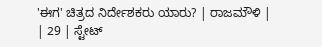'ಈಗ' ಚಿತ್ರದ ನಿರ್ದೇಶಕರು ಯಾರು? | ರಾಜಮೌಳಿ |
| 29 | ಸ್ಟೇಟ್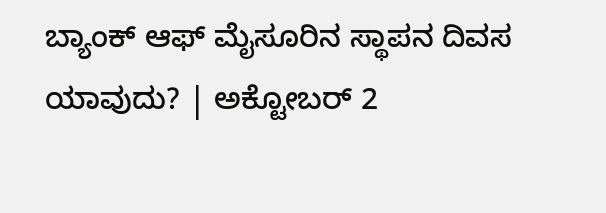ಬ್ಯಾಂಕ್ ಆಫ್ ಮೈಸೂರಿನ ಸ್ಥಾಪನ ದಿವಸ ಯಾವುದು? | ಅಕ್ಟೋಬರ್ 2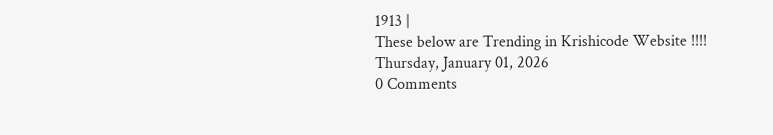1913 |
These below are Trending in Krishicode Website !!!!
Thursday, January 01, 2026
0 Comments